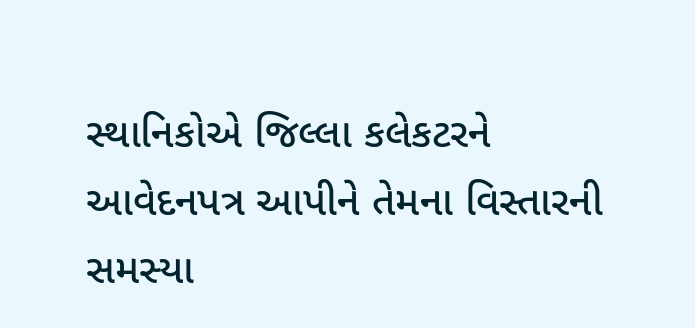સ્થાનિકોએ જિલ્લા કલેકટરને આવેદનપત્ર આપીને તેમના વિસ્તારની સમસ્યા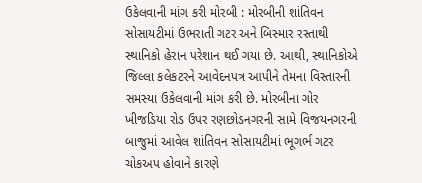ઉકેલવાની માંગ કરી મોરબી : મોરબીની શાંતિવન સોસાયટીમાં ઉભરાતી ગટર અને બિસ્માર રસ્તાથી સ્થાનિકો હેરાન પરેશાન થઈ ગયા છે. આથી, સ્થાનિકોએ જિલ્લા કલેકટરને આવેદનપત્ર આપીને તેમના વિસ્તારની સમસ્યા ઉકેલવાની માંગ કરી છે. મોરબીના ગોર ખીજડિયા રોડ ઉપર રણછોડનગરની સામે વિજયનગરની બાજુમાં આવેલ શાંતિવન સોસાયટીમાં ભૂગર્ભ ગટર ચોકઅપ હોવાને કારણે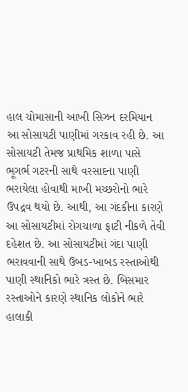હાલ ચોમાસાની આખી સિઝન દરમિયાન આ સોસાયટી પાણીમાં ગરકાવ રહી છે. આ સોસાયટી તેમજ પ્રાથમિક શાળા પાસે ભૂગર્ભ ગટરની સાથે વરસાદના પાણી ભરાયેલા હોવાથી માખી મચ્છરોનો ભારે ઉપદ્રવ થયો છે. આથી, આ ગંદકીના કારણે આ સોસાયટીમાં રોગચાળા ફાટી નીકળે તેવી દહેશત છે. આ સોસાયટીમાં ગંદા પાણી ભરાવવાની સાથે ઉબડ-ખાબડ રસ્તાઓથી પાણી સ્થાનિકો ભારે ત્રસ્ત છે. બિસમાર રસ્તાઓને કારણે સ્થાનિક લોકોને ભારે હાલાકી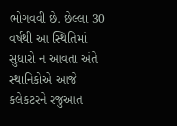ભોગવવી છે. છેલ્લા 30 વર્ષથી આ સ્થિતિમાં સુધારો ન આવતા અંતે સ્થાનિકોએ આજે કલેકટરને રજુઆત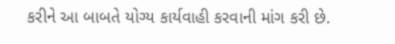કરીને આ બાબતે યોગ્ય કાર્યવાહી કરવાની માંગ કરી છે.